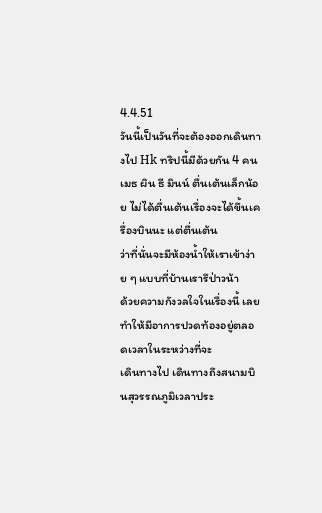4.4.51
วันนี้เป็นวันที่จะต้องออกเดินทางไป Hk ทริปนี้มีด้วยกัน 4 คน
เมธ ผิน ธี มินน์ ตื่นเต้นเล็กน้อย ไม่ได้ตื่นเต้นเรื่องจะได้ขึ้นเครื่องบินนะ แต่ตื่นเต้น
ว่าที่นั่นจะมีห้องน้ำให้เราเข้าง่าย ๆ แบบที่บ้านเรารึป่าวน้า
ด้วยความกังวลใจในเรื่องนี้ เลยทำให้มีอาการปวดท้องอยู่ตลอดเวลาในระหว่างที่จะ
เดินทางไป เดินทางถึงสนามบินสุวรรณภูมิเวลาประ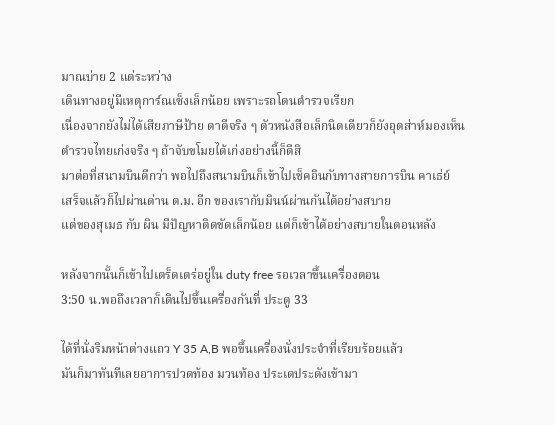มาณบ่าย 2 แต่ระหว่าง
เดินทางอยู่มีเหตุการ์ณเซ็งเล็กน้อย เพราะรถโดนตำรวจเรียก
เนื่องจากยังไม่ได้เสียภาษีป้าย ตาดีจริง ๆ ตัวหนังสือเล็กนิดเดียวก็ยังอุตส่าห์มองเห็น
ตำรวจไทยเก่งจริง ๆ ถ้าจับขโมยได้เก่งอย่างนี้ก็ดีสิ
มาต่อที่สนามบินดีกว่า พอไปถึงสนามบินก็เข้าไปเช็คอินกับทางสายการบิน คาเธ่ย์
เสร็จแล้วก็ไปผ่านด่าน ต.ม. อีก ของเรากับมินน์ผ่านกันได้อย่างสบาย
แต่ของสุเมธ กับ ผิน มีปัญหาติดขัดเล็กน้อย แต่ก็เข้าได้อย่างสบายในตอนหลัง

หลังจากนั้นก็เข้าไปเตร็ดเตร่อยู่ใน duty free รอเวลาขึ้นเครื่องตอน
3:50 น.พอถึงเวลาก็เดินไปขึ้นเครื่องกันที่ ประตู 33

ได้ที่นั่งริมหน้าต่างแถว Y 35 A,B พอขึ้นเครื่องนั่งประจำที่เรียบร้อยแล้ว
มันก็มาทันทีเลยอาการปวดท้อง มวนท้อง ประเดประดังเข้ามา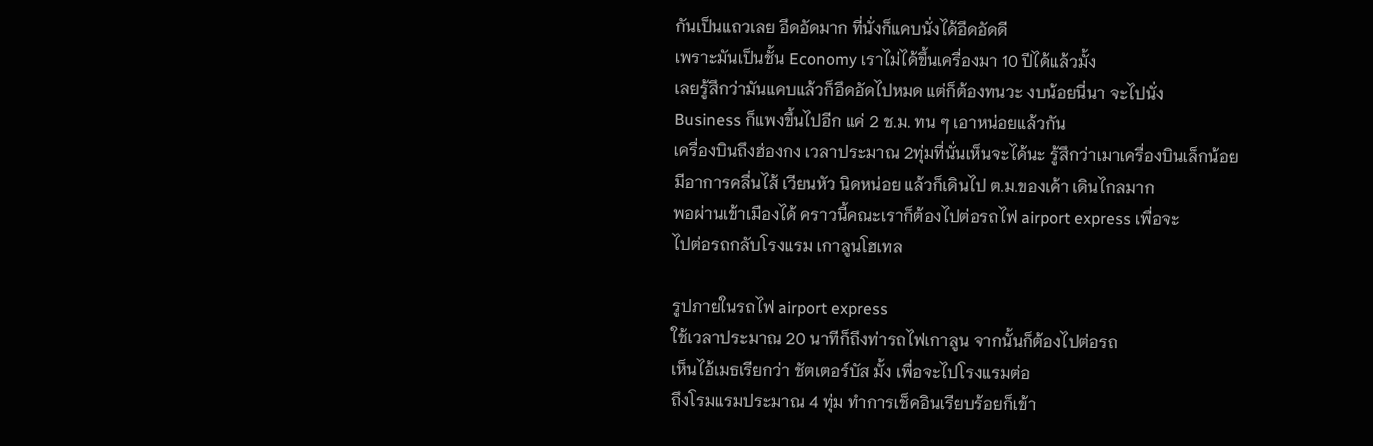กันเป็นแถวเลย อึดอัดมาก ที่นั่งก็แคบนั่งได้อึดอัดดี
เพราะมันเป็นชั้น Economy เราไม่ได้ขึ้นเครื่องมา 10 ปีได้แล้วมั้ง
เลยรู้สึกว่ามันแคบแล้วก็อึดอัดไปหมด แต่ก็ต้องทนวะ งบน้อยนี่นา จะไปนั่ง
Business ก็แพงขึ้นไปอีก แค่ 2 ช.ม. ทน ๆ เอาหน่อยแล้วกัน
เครื่องบินถึงฮ่องกง เวลาประมาณ 2ทุ่มที่นั่นเห็นจะได้นะ รู้สึกว่าเมาเครื่องบินเล็กน้อย
มีอาการคลื่นไส้ เวียนหัว นิดหน่อย แล้วก็เดินไป ต.ม.ของเค้า เดินไกลมาก
พอผ่านเข้าเมืองได้ คราวนี้คณะเราก็ต้องไปต่อรถไฟ airport express เพื่อจะ
ไปต่อรถกลับโรงแรม เกาลูนโฮเทล

รูปภายในรถไฟ airport express
ใช้เวลาประมาณ 20 นาทีก็ถึงท่ารถไฟเกาลูน จากนั้นก็ต้องไปต่อรถ
เห็นไอ้เมธเรียกว่า ชัตเตอร์บัส มั้ง เพื่อจะไปโรงแรมต่อ
ถึงโรมแรมประมาณ 4 ทุ่ม ทำการเช็คอินเรียบร้อยก็เข้า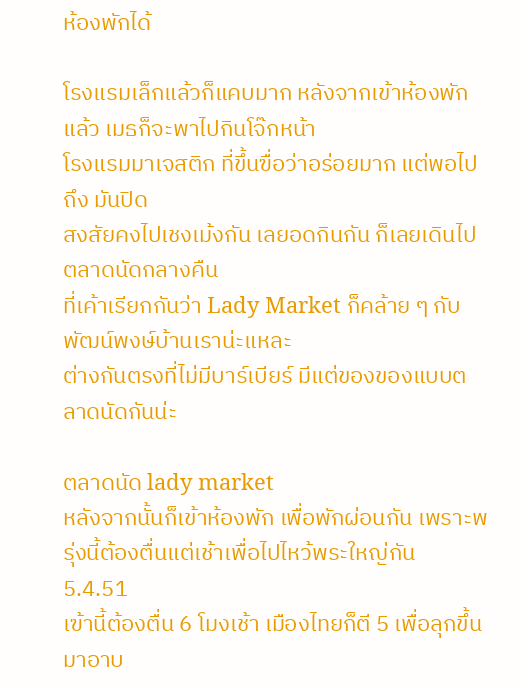ห้องพักได้

โรงแรมเล็กแล้วก็แคบมาก หลังจากเข้าห้องพักแล้ว เมธก็จะพาไปกินโจ๊กหน้า
โรงแรมมาเจสติก ที่ขึ้นฃื่อว่าอร่อยมาก แต่พอไปถึง มันปิด
สงสัยคงไปเชงเม้งกัน เลยอดกินกัน ก็เลยเดินไปตลาดนัดกลางคืน
ที่เค้าเรียกกันว่า Lady Market ก็คล้าย ๆ กับพัฒน์พงษ์บ้านเราน่ะแหละ
ต่างกันตรงที่ไม่มีบาร์เบียร์ มีแต่ของของแบบตลาดนัดกันน่ะ

ตลาดนัด lady market
หลังจากนั้นก็เข้าห้องพัก เพื่อพักผ่อนกัน เพราะพรุ่งนี้ต้องตื่นแต่เช้าเพื่อไปไหว้พระใหญ่กัน
5.4.51
เฃ้านี้ต้องตื่น 6 โมงเช้า เมืองไทยก็ตี 5 เพื่อลุกขึ้นมาอาบ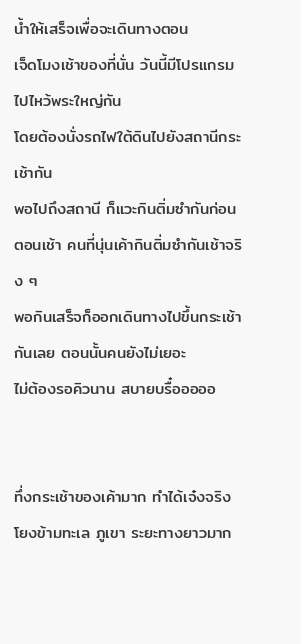น้ำให้เสร็จเพื่อจะเดินทางตอน
เจ็ดโมงเช้าของที่นั่น วันนี้มีโปรแกรมไปไหว้พระใหญ่กัน
โดยต้องนั่งรถไฟใต้ดินไปยังสถานีกระเช้ากัน
พอไปถึงสถานี ก็แวะกินติ่มซำกันก่อนตอนเช้า คนที่นุ่นเค้ากินติ่มซำกันเช้าจริง ๆ
พอกินเสร็จก็ออกเดินทางไปขึ้นกระเช้ากันเลย ตอนนั้นคนยังไม่เยอะ
ไม่ต้องรอคิวนาน สบายบรื๋อออออ


ทึ่งกระเช้าของเค้ามาก ทำได้เจ๋งจริง โยงข้ามทะเล ภูเขา ระยะทางยาวมาก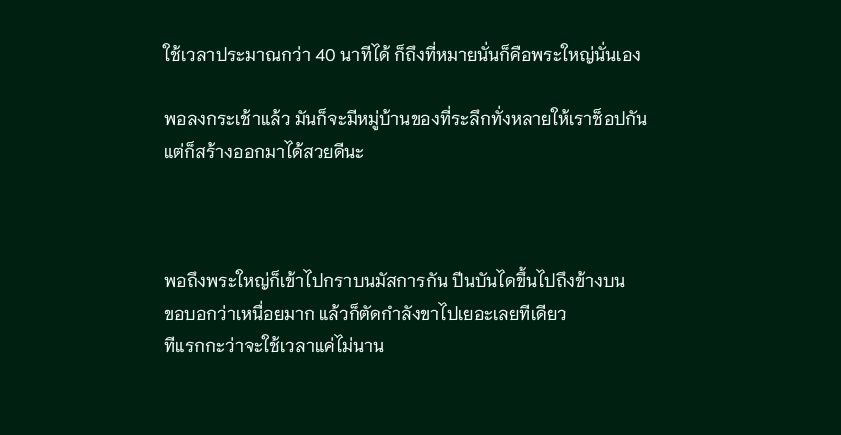ใช้เวลาประมาณกว่า 40 นาทีได้ ก็ถึงที่หมายนั่นก็คือพระใหญ่นั่นเอง

พอลงกระเช้าแล้ว มันก็จะมีหมู่บ้านของที่ระลึกทั่งหลายให้เราช็อปกัน
แต่ก็สร้างออกมาได้สวยดีนะ



พอถึงพระใหญ่ก็เข้าไปกราบนมัสการกัน ปีนบันไดขึ้นไปถึงข้างบน
ขอบอกว่าเหนื่อยมาก แล้วก็ตัดกำลังขาไปเยอะเลยทีเดียว
ทีแรกกะว่าจะใช้เวลาแค่ไม่นาน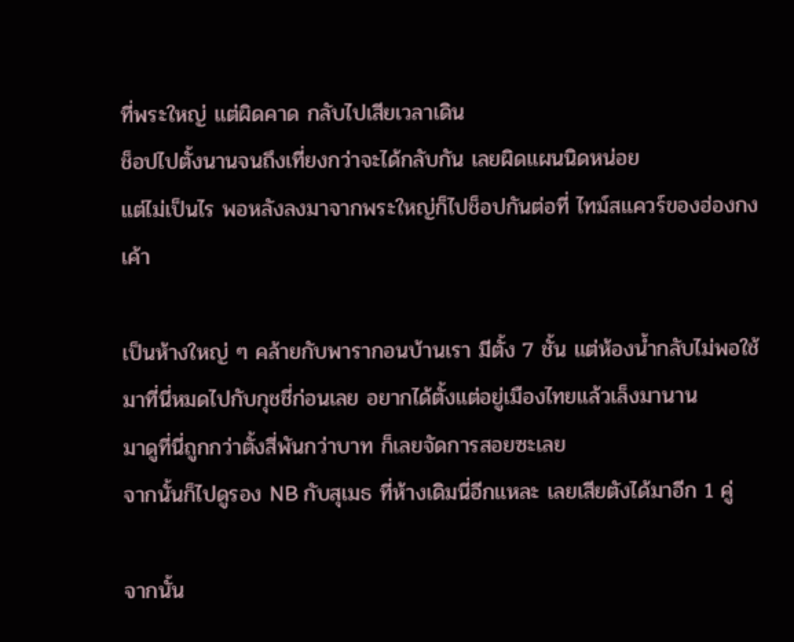ที่พระใหญ่ แต่ผิดคาด กลับไปเสียเวลาเดิน
ช็อปไปตั้งนานจนถึงเที่ยงกว่าจะได้กลับกัน เลยผิดแผนนิดหน่อย
แต่ไม่เป็นไร พอหลังลงมาจากพระใหญ่ก็ไปช็อปกันต่อที่ ไทม์สแควร์ของฮ่องกงเค้า

เป็นห้างใหญ่ ๆ คล้ายกับพารากอนบ้านเรา มีตั้ง 7 ชั้น แต่ห้องน้ำกลับไม่พอใช้
มาที่นี่หมดไปกับกุชชี่ก่อนเลย อยากได้ตั้งแต่อยู่เมืองไทยแล้วเล็งมานาน
มาดูที่นี่ถูกกว่าตั้งสี่พันกว่าบาท ก็เลยจัดการสอยซะเลย
จากนั้นก็ไปดูรอง NB กับสุเมธ ที่ห้างเดิมนี่อีกแหละ เลยเสียตังได้มาอีก 1 คู่

จากนั้น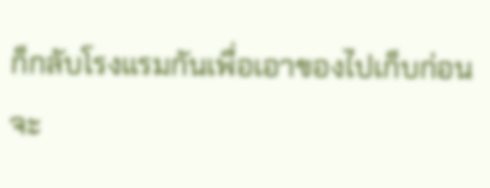ก็กลับโรงแรมกันเพื่อเอาของไปเก็บก่อน จะ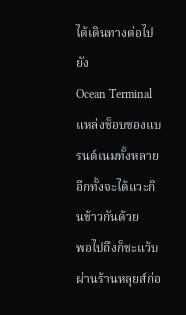ได้เดินทางต่อไปยัง
Ocean Terminal แหล่งช็อบของแบรนด์เนมทั้งหลาย
อีกทั้งจะได้แวะกินข้าวกันด้วย
พอไปถึงก็ชะแว้บผ่านร้านหลุยส์ก่อ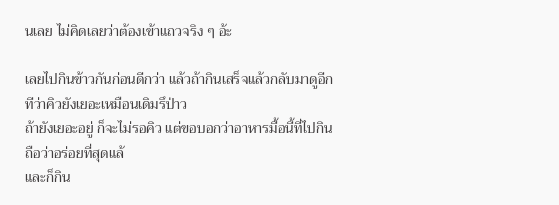นเลย ไม่คิดเลยว่าต้องเข้าแถวจริง ๆ อ้ะ

เลยไปกินข้าวกันก่อนดีกว่า แล้วถ้ากินเสร็จแล้วกลับมาดูอีกทีว่าคิวยังเยอะเหมือนเดิมรึป่าว
ถ้ายังเยอะอยู่ ก็จะไม่รอคิว แต่ขอบอกว่าอาหารมื้อนี้ที่ไปกินถือว่าอร่อยที่สุดแล้
และก็กิน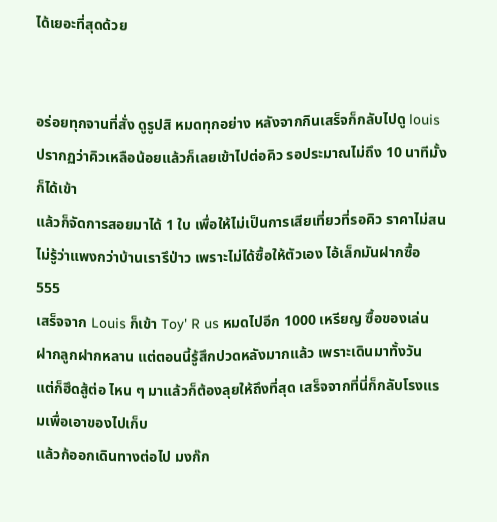ได้เยอะที่สุดด้วย


อร่อยทุกจานที่สั่ง ดูรูปสิ หมดทุกอย่าง หลังจากกินเสร็จก็กลับไปดู louis
ปรากฏว่าคิวเหลือน้อยแล้วก็เลยเข้าไปต่อคิว รอประมาณไม่ถึง 10 นาทีมั้งก็ได้เข้า
แล้วก็จัดการสอยมาได้ 1 ใบ เพื่อให้ไม่เป็นการเสียเที่ยวที่รอคิว ราคาไม่สน
ไม่รู้ว่าแพงกว่าบ้านเรารึป่าว เพราะไม่ได้ซื้อให้ตัวเอง ไอ้เล็กมันฝากซื้อ 555
เสร็จจาก Louis ก็เข้า Toy' R us หมดไปอีก 1000 เหรียญ ซื้อของเล่น
ฝากลูกฝากหลาน แต่ตอนนี้รู้สึกปวดหลังมากแล้ว เพราะเดินมาทั้งวัน
แต่ก็ฮึดสู้ต่อ ไหน ๆ มาแล้วก็ต้องลุยให้ถึงที่สุด เสร็จจากที่นี่ก็กลับโรงแรมเพื่อเอาของไปเก็บ
แล้วก้ออกเดินทางต่อไป มงก๊ก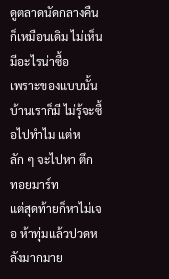ดูตลาดนัดกลางคืน ก็เหมือนเดิม ไม่เห็นมีอะไรน่าซื้อ
เพราะของแบบนั้นบ้านเราก็มี ไม่รุ้จะซื้อไปทำไม แต่หลัก ๆ จะไปหา ตึก ทอยมาร์ท
แต่สุดท้ายก็หาไม่เจอ ห้าทุ่มแล้วปวดหลังมากมาย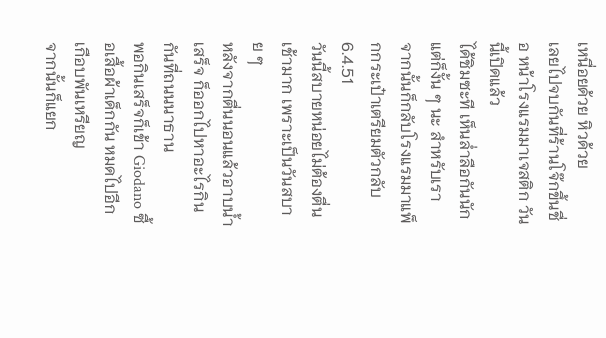เหนื่อยด้วย หิวด้วย
เลยไปจบกันที่ร้านโจ๊กขึ้นชื่อ หน้าโรงแรมมาเจสติก วันนี้เปิดแล้ว
ได้ชิมซะที เห็นล่ำลือกันนัก แต่ก็งั้น ๆ นะ สำหรับเรา
จากนั้นก็กลับโรงแรมมาแพ็กกระเป๋าเตรียมตัวกลับ
6.4.51
วันนี้สบายหน่อยไม่ต้องตื่นเช้ามาก เพราะเป็นวันสบาย ๆ
หลังจากตื่นนอนแล้วอาบน้ำเสร็จ ก็ออกไปหาอะไรกินกันที่ถนนนาธาน
พอกินเสร็จก็เข้า Giodano ซื้อเสื้อผ้าเด็กกัน หมดไปอีกเกือบพันเหรียญ
จากนั้นก็แยก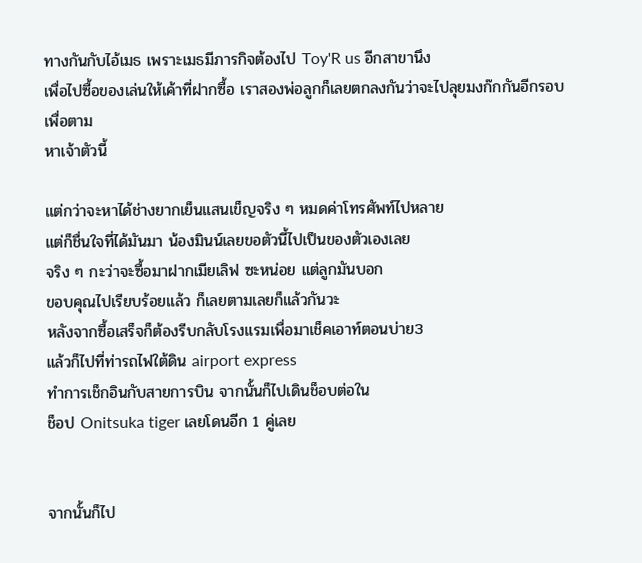ทางกันกับไอ้เมธ เพราะเมธมีภารกิจต้องไป Toy'R us อีกสาขานึง
เพื่อไปซื้อของเล่นให้เค้าที่ฝากซื้อ เราสองพ่อลูกก็เลยตกลงกันว่าจะไปลุยมงก๊กกันอีกรอบเพื่อตาม
หาเจ้าตัวนี้

แต่กว่าจะหาได้ช่างยากเย็นแสนเข็ญจริง ๆ หมดค่าโทรศัพท์ไปหลาย
แต่ก็ชื่นใจที่ได้มันมา น้องมินน์เลยขอตัวนี้ไปเป็นของตัวเองเลย
จริง ๆ กะว่าจะซื้อมาฝากเมียเลิฟ ซะหน่อย แต่ลูกมันบอก
ขอบคุณไปเรียบร้อยแล้ว ก็เลยตามเลยก็แล้วกันวะ
หลังจากซื้อเสร็จก็ต้องรีบกลับโรงแรมเพื่อมาเช็คเอาท์ตอนบ่าย3
แล้วก็ไปที่ท่ารถไฟใต้ดิน airport express
ทำการเช็กอินกับสายการบิน จากนั้นก็ไปเดินช็อบต่อใน
ช็อป Onitsuka tiger เลยโดนอีก 1 คู่เลย


จากนั้นก็ไป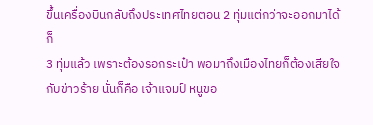ขึ้นเครื่องบินกลับถึงประเทศไทยตอน 2 ทุ่มแต่กว่าจะออกมาได้ก็
3 ทุ่มแล้ว เพราะต้องรอกระเป๋า พอมาถึงเมืองไทยก็ต้องเสียใจ
กับข่าวร้าย นั่นก็คือ เจ้าแจมป์ หนูขอ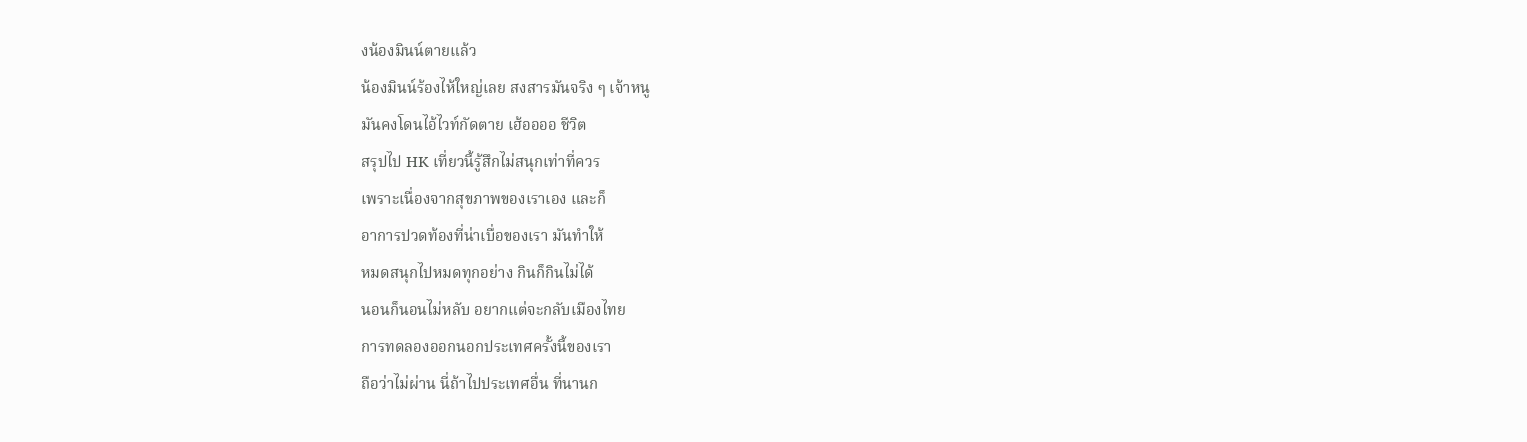งน้องมินน์ตายแล้ว
น้องมินน์ร้องไห้ใหญ่เลย สงสารมันจริง ๆ เจ้าหนู
มันคงโดนไอ้ไวท์กัดตาย เฮ้ออออ ชีวิต
สรุปไป HK เที่ยวนี้รู้สึกไม่สนุกเท่าที่ควร
เพราะเนื่องจากสุขภาพของเราเอง และก็
อาการปวดท้องที่น่าเบื่อของเรา มันทำให้
หมดสนุกไปหมดทุกอย่าง กินก็กินไม่ได้
นอนก็นอนไม่หลับ อยากแต่จะกลับเมืองไทย
การทดลองออกนอกประเทศครั้งนี้ของเรา
ถือว่าไม่ผ่าน นี่ถ้าไปประเทศอื่น ที่นานก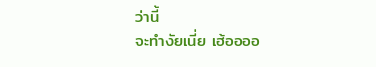ว่านี้
จะทำงัยเนี่ย เฮ้ออออ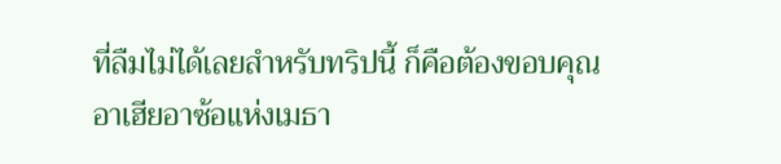ที่ลืมไม่ได้เลยสำหรับทริปนี้ ก็คือต้องขอบคุณ
อาเฮียอาซ้อแห่งเมธา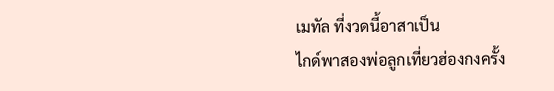เมทัล ที่งวดนี้อาสาเป็น
ไกด์พาสองพ่อลูกเที่ยวฮ่องกงครั้ง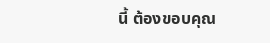นี้ ต้องขอบคุณ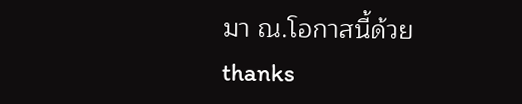มา ณ.โอกาสนี้ด้วย
thanks